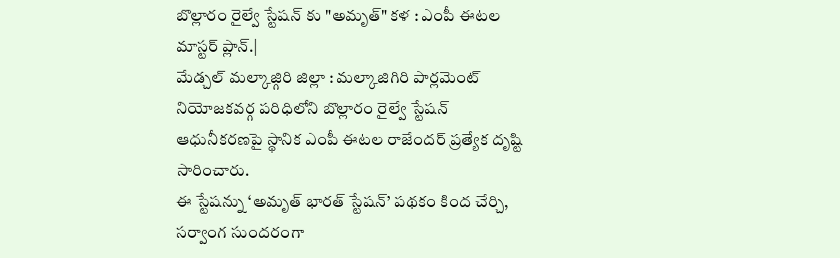బొల్లారం రైల్వే స్టేషన్ కు "అమృత్" కళ : ఎంపీ ఈటల మాస్టర్ ప్లాన్.|
మేడ్చల్ మల్కాజ్గిరి జిల్లా : మల్కాజిగిరి పార్లమెంట్ నియోజకవర్గ పరిధిలోని బొల్లారం రైల్వే స్టేషన్ ఆధునీకరణపై స్థానిక ఎంపీ ఈటల రాజేందర్ ప్రత్యేక దృష్టి సారించారు.
ఈ స్టేషన్ను ‘అమృత్ భారత్ స్టేషన్’ పథకం కింద చేర్చి, సర్వాంగ సుందరంగా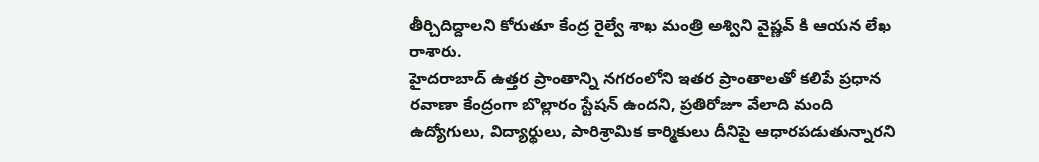తీర్చిదిద్దాలని కోరుతూ కేంద్ర రైల్వే శాఖ మంత్రి అశ్విని వైష్ణవ్ కి ఆయన లేఖ రాశారు.
హైదరాబాద్ ఉత్తర ప్రాంతాన్ని నగరంలోని ఇతర ప్రాంతాలతో కలిపే ప్రధాన రవాణా కేంద్రంగా బొల్లారం స్టేషన్ ఉందని, ప్రతిరోజూ వేలాది మంది ఉద్యోగులు, విద్యార్థులు, పారిశ్రామిక కార్మికులు దీనిపై ఆధారపడుతున్నారని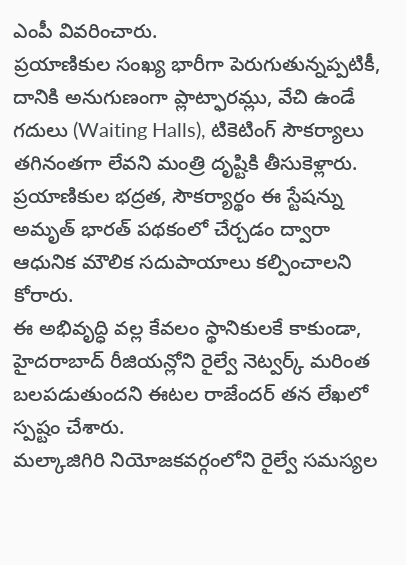ఎంపీ వివరించారు.
ప్రయాణికుల సంఖ్య భారీగా పెరుగుతున్నప్పటికీ, దానికి అనుగుణంగా ప్లాట్ఫారమ్లు, వేచి ఉండే గదులు (Waiting Halls), టికెటింగ్ సౌకర్యాలు తగినంతగా లేవని మంత్రి దృష్టికి తీసుకెళ్లారు.
ప్రయాణికుల భద్రత, సౌకర్యార్థం ఈ స్టేషన్ను అమృత్ భారత్ పథకంలో చేర్చడం ద్వారా ఆధునిక మౌలిక సదుపాయాలు కల్పించాలని కోరారు.
ఈ అభివృద్ధి వల్ల కేవలం స్థానికులకే కాకుండా, హైదరాబాద్ రీజియన్లోని రైల్వే నెట్వర్క్ మరింత బలపడుతుందని ఈటల రాజేందర్ తన లేఖలో స్పష్టం చేశారు.
మల్కాజిగిరి నియోజకవర్గంలోని రైల్వే సమస్యల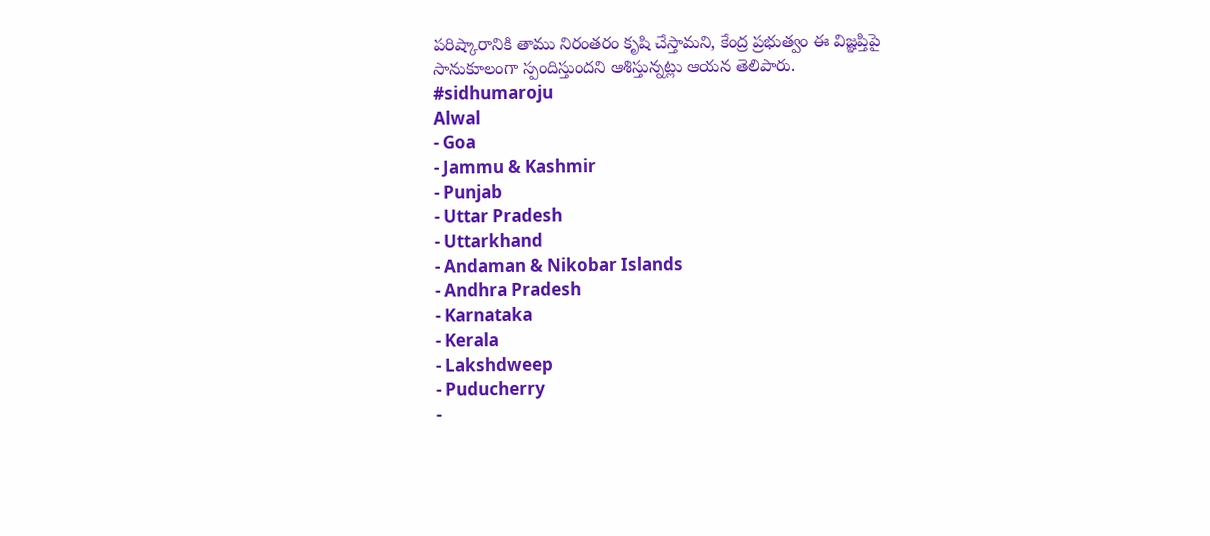పరిష్కారానికి తాము నిరంతరం కృషి చేస్తామని, కేంద్ర ప్రభుత్వం ఈ విజ్ఞప్తిపై సానుకూలంగా స్పందిస్తుందని ఆశిస్తున్నట్లు ఆయన తెలిపారు.
#sidhumaroju
Alwal
- Goa
- Jammu & Kashmir
- Punjab
- Uttar Pradesh
- Uttarkhand
- Andaman & Nikobar Islands
- Andhra Pradesh
- Karnataka
- Kerala
- Lakshdweep
- Puducherry
-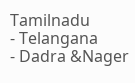Tamilnadu
- Telangana
- Dadra &Nager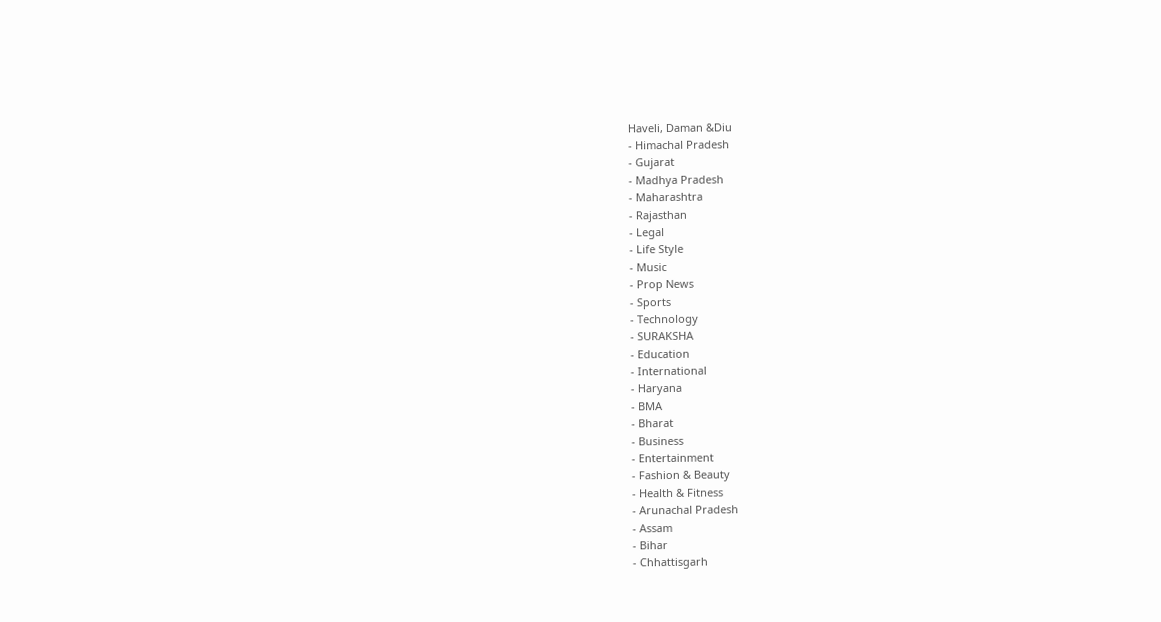Haveli, Daman &Diu
- Himachal Pradesh
- Gujarat
- Madhya Pradesh
- Maharashtra
- Rajasthan
- Legal
- Life Style
- Music
- Prop News
- Sports
- Technology
- SURAKSHA
- Education
- International
- Haryana
- BMA
- Bharat
- Business
- Entertainment
- Fashion & Beauty
- Health & Fitness
- Arunachal Pradesh
- Assam
- Bihar
- Chhattisgarh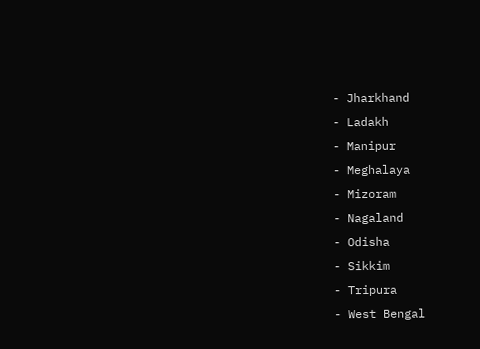- Jharkhand
- Ladakh
- Manipur
- Meghalaya
- Mizoram
- Nagaland
- Odisha
- Sikkim
- Tripura
- West Bengal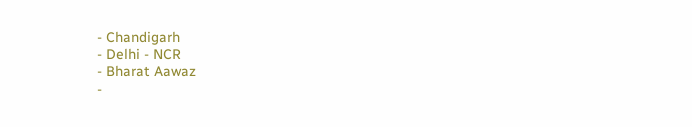- Chandigarh
- Delhi - NCR
- Bharat Aawaz
-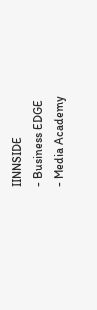IINNSIDE
- Business EDGE
- Media Academy